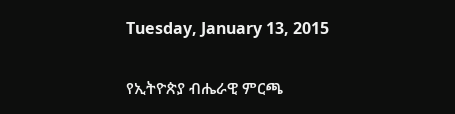Tuesday, January 13, 2015

የኢትዮጵያ ብሔራዊ ምርጫ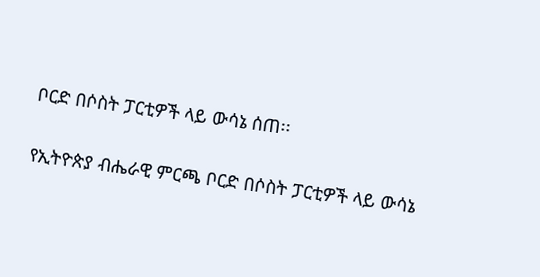ቦርድ በሶስት ፓርቲዎች ላይ ውሳኔ ሰጠ፡፡

የኢትዮጵያ ብሔራዊ ምርጫ ቦርድ በሶስት ፓርቲዎች ላይ ውሳኔ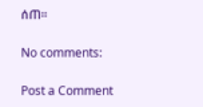ሰጠ፡፡

No comments:

Post a Comment